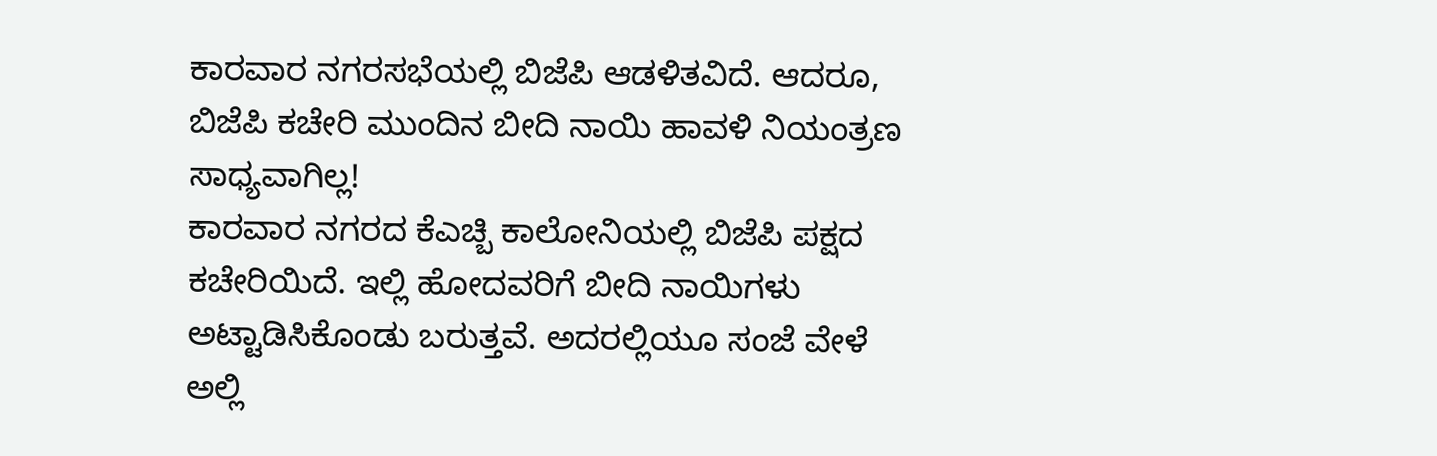ಕಾರವಾರ ನಗರಸಭೆಯಲ್ಲಿ ಬಿಜೆಪಿ ಆಡಳಿತವಿದೆ. ಆದರೂ, ಬಿಜೆಪಿ ಕಚೇರಿ ಮುಂದಿನ ಬೀದಿ ನಾಯಿ ಹಾವಳಿ ನಿಯಂತ್ರಣ ಸಾಧ್ಯವಾಗಿಲ್ಲ!
ಕಾರವಾರ ನಗರದ ಕೆಎಚ್ಬಿ ಕಾಲೋನಿಯಲ್ಲಿ ಬಿಜೆಪಿ ಪಕ್ಷದ ಕಚೇರಿಯಿದೆ. ಇಲ್ಲಿ ಹೋದವರಿಗೆ ಬೀದಿ ನಾಯಿಗಳು ಅಟ್ಟಾಡಿಸಿಕೊಂಡು ಬರುತ್ತವೆ. ಅದರಲ್ಲಿಯೂ ಸಂಜೆ ವೇಳೆ ಅಲ್ಲಿ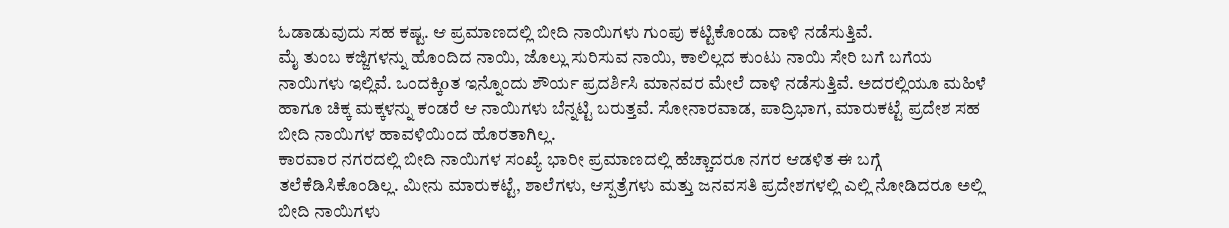ಓಡಾಡುವುದು ಸಹ ಕಷ್ಟ. ಆ ಪ್ರಮಾಣದಲ್ಲಿ ಬೀದಿ ನಾಯಿಗಳು ಗುಂಪು ಕಟ್ಟಿಕೊಂಡು ದಾಳಿ ನಡೆಸುತ್ತಿವೆ.
ಮೈ ತುಂಬ ಕಜ್ಜಿಗಳನ್ನು ಹೊಂದಿದ ನಾಯಿ, ಜೊಲ್ಲು ಸುರಿಸುವ ನಾಯಿ, ಕಾಲಿಲ್ಲದ ಕುಂಟು ನಾಯಿ ಸೇರಿ ಬಗೆ ಬಗೆಯ ನಾಯಿಗಳು ಇಲ್ಲಿವೆ. ಒಂದಕ್ಕಿoತ ಇನ್ನೊಂದು ಶೌರ್ಯ ಪ್ರದರ್ಶಿಸಿ ಮಾನವರ ಮೇಲೆ ದಾಳಿ ನಡೆಸುತ್ತಿವೆ. ಅದರಲ್ಲಿಯೂ ಮಹಿಳೆ ಹಾಗೂ ಚಿಕ್ಕ ಮಕ್ಕಳನ್ನು ಕಂಡರೆ ಆ ನಾಯಿಗಳು ಬೆನ್ನಟ್ಟಿ ಬರುತ್ತವೆ. ಸೋನಾರವಾಡ, ಪಾದ್ರಿಭಾಗ, ಮಾರುಕಟ್ಟೆ ಪ್ರದೇಶ ಸಹ ಬೀದಿ ನಾಯಿಗಳ ಹಾವಳಿಯಿಂದ ಹೊರತಾಗಿಲ್ಲ.
ಕಾರವಾರ ನಗರದಲ್ಲಿ ಬೀದಿ ನಾಯಿಗಳ ಸಂಖ್ಯೆ ಭಾರೀ ಪ್ರಮಾಣದಲ್ಲಿ ಹೆಚ್ಚಾದರೂ ನಗರ ಆಡಳಿತ ಈ ಬಗ್ಗೆ ತಲೆಕೆಡಿಸಿಕೊಂಡಿಲ್ಲ. ಮೀನು ಮಾರುಕಟ್ಟೆ, ಶಾಲೆಗಳು, ಆಸ್ಪತ್ರೆಗಳು ಮತ್ತು ಜನವಸತಿ ಪ್ರದೇಶಗಳಲ್ಲಿ ಎಲ್ಲಿ ನೋಡಿದರೂ ಅಲ್ಲಿ ಬೀದಿ ನಾಯಿಗಳು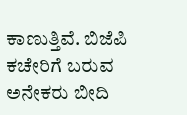ಕಾಣುತ್ತಿವೆ. ಬಿಜೆಪಿ ಕಚೇರಿಗೆ ಬರುವ ಅನೇಕರು ಬೀದಿ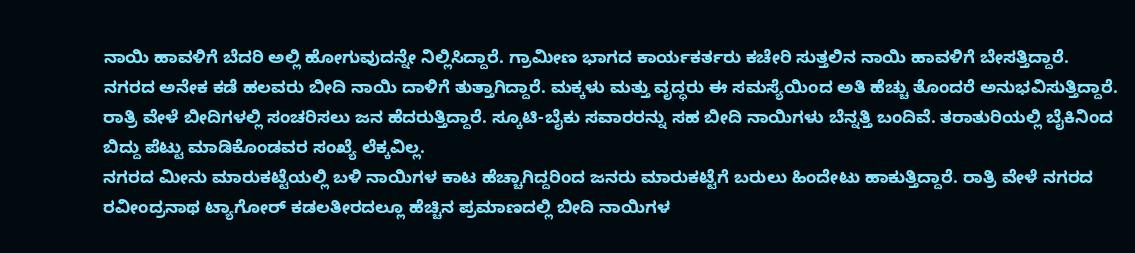ನಾಯಿ ಹಾವಳಿಗೆ ಬೆದರಿ ಅಲ್ಲಿ ಹೋಗುವುದನ್ನೇ ನಿಲ್ಲಿಸಿದ್ದಾರೆ. ಗ್ರಾಮೀಣ ಭಾಗದ ಕಾರ್ಯಕರ್ತರು ಕಚೇರಿ ಸುತ್ತಲಿನ ನಾಯಿ ಹಾವಳಿಗೆ ಬೇಸತ್ತಿದ್ದಾರೆ.
ನಗರದ ಅನೇಕ ಕಡೆ ಹಲವರು ಬೀದಿ ನಾಯಿ ದಾಳಿಗೆ ತುತ್ತಾಗಿದ್ದಾರೆ. ಮಕ್ಕಳು ಮತ್ತು ವೃದ್ಧರು ಈ ಸಮಸ್ಯೆಯಿಂದ ಅತಿ ಹೆಚ್ಚು ತೊಂದರೆ ಅನುಭವಿಸುತ್ತಿದ್ದಾರೆ. ರಾತ್ರಿ ವೇಳೆ ಬೀದಿಗಳಲ್ಲಿ ಸಂಚರಿಸಲು ಜನ ಹೆದರುತ್ತಿದ್ದಾರೆ. ಸ್ಕೂಟಿ-ಬೈಕು ಸವಾರರನ್ನು ಸಹ ಬೀದಿ ನಾಯಿಗಳು ಬೆನ್ನತ್ತಿ ಬಂದಿವೆ. ತರಾತುರಿಯಲ್ಲಿ ಬೈಕಿನಿಂದ ಬಿದ್ದು ಪೆಟ್ಟು ಮಾಡಿಕೊಂಡವರ ಸಂಖ್ಯೆ ಲೆಕ್ಕವಿಲ್ಲ.
ನಗರದ ಮೀನು ಮಾರುಕಟ್ಟೆಯಲ್ಲಿ ಬಳಿ ನಾಯಿಗಳ ಕಾಟ ಹೆಚ್ಚಾಗಿದ್ದರಿಂದ ಜನರು ಮಾರುಕಟ್ಟೆಗೆ ಬರುಲು ಹಿಂದೇಟು ಹಾಕುತ್ತಿದ್ದಾರೆ. ರಾತ್ರಿ ವೇಳೆ ನಗರದ ರವೀಂದ್ರನಾಥ ಟ್ಯಾಗೋರ್ ಕಡಲತೀರದಲ್ಲೂ ಹೆಚ್ಚಿನ ಪ್ರಮಾಣದಲ್ಲಿ ಬೀದಿ ನಾಯಿಗಳ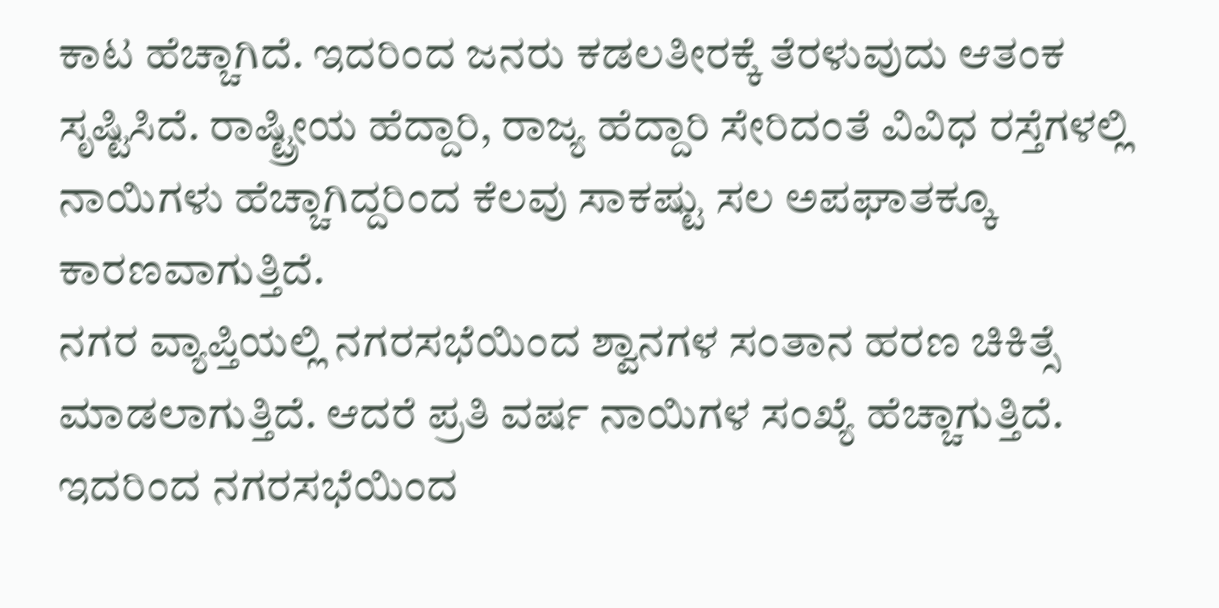ಕಾಟ ಹೆಚ್ಚಾಗಿದೆ. ಇದರಿಂದ ಜನರು ಕಡಲತೀರಕ್ಕೆ ತೆರಳುವುದು ಆತಂಕ ಸೃಷ್ಟಿಸಿದೆ. ರಾಷ್ಟ್ರೀಯ ಹೆದ್ದಾರಿ, ರಾಜ್ಯ ಹೆದ್ದಾರಿ ಸೇರಿದಂತೆ ವಿವಿಧ ರಸ್ತೆಗಳಲ್ಲಿ ನಾಯಿಗಳು ಹೆಚ್ಚಾಗಿದ್ದರಿಂದ ಕೆಲವು ಸಾಕಷ್ಟು ಸಲ ಅಪಘಾತಕ್ಕೂ ಕಾರಣವಾಗುತ್ತಿದೆ.
ನಗರ ವ್ಯಾಪ್ತಿಯಲ್ಲಿ ನಗರಸಭೆಯಿಂದ ಶ್ವಾನಗಳ ಸಂತಾನ ಹರಣ ಚಿಕಿತ್ಸೆ ಮಾಡಲಾಗುತ್ತಿದೆ. ಆದರೆ ಪ್ರತಿ ವರ್ಷ ನಾಯಿಗಳ ಸಂಖ್ಯೆ ಹೆಚ್ಚಾಗುತ್ತಿದೆ. ಇದರಿಂದ ನಗರಸಭೆಯಿಂದ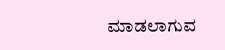ಮಾಡಲಾಗುವ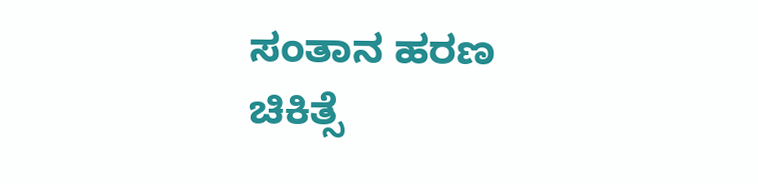ಸಂತಾನ ಹರಣ ಚಿಕಿತ್ಸೆ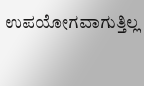ಉಪಯೋಗವಾಗುತ್ತಿಲ್ಲ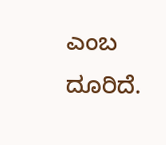ಎಂಬ ದೂರಿದೆ.